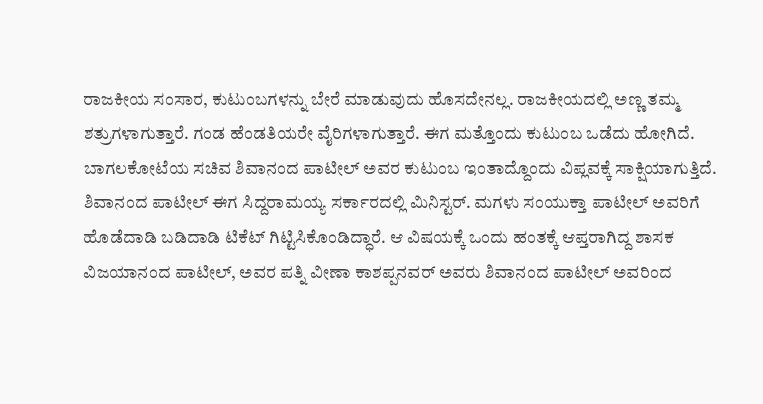ರಾಜಕೀಯ ಸಂಸಾರ, ಕುಟುಂಬಗಳನ್ನು ಬೇರೆ ಮಾಡುವುದು ಹೊಸದೇನಲ್ಲ. ರಾಜಕೀಯದಲ್ಲಿ ಅಣ್ಣ ತಮ್ಮ ಶತ್ರುಗಳಾಗುತ್ತಾರೆ. ಗಂಡ ಹೆಂಡತಿಯರೇ ವೈರಿಗಳಾಗುತ್ತಾರೆ. ಈಗ ಮತ್ತೊಂದು ಕುಟುಂಬ ಒಡೆದು ಹೋಗಿದೆ. ಬಾಗಲಕೋಟೆಯ ಸಚಿವ ಶಿವಾನಂದ ಪಾಟೀಲ್ ಅವರ ಕುಟುಂಬ ಇಂತಾದ್ದೊಂದು ವಿಪ್ಲವಕ್ಕೆ ಸಾಕ್ಷಿಯಾಗುತ್ತಿದೆ.
ಶಿವಾನಂದ ಪಾಟೀಲ್ ಈಗ ಸಿದ್ದರಾಮಯ್ಯ ಸರ್ಕಾರದಲ್ಲಿ ಮಿನಿಸ್ಟರ್. ಮಗಳು ಸಂಯುಕ್ತಾ ಪಾಟೀಲ್ ಅವರಿಗೆ ಹೊಡೆದಾಡಿ ಬಡಿದಾಡಿ ಟಿಕೆಟ್ ಗಿಟ್ಟಿಸಿಕೊಂಡಿದ್ಧಾರೆ. ಆ ವಿಷಯಕ್ಕೆ ಒಂದು ಹಂತಕ್ಕೆ ಆಪ್ತರಾಗಿದ್ದ ಶಾಸಕ ವಿಜಯಾನಂದ ಪಾಟೀಲ್, ಅವರ ಪತ್ನಿ ವೀಣಾ ಕಾಶಪ್ಪನವರ್ ಅವರು ಶಿವಾನಂದ ಪಾಟೀಲ್ ಅವರಿಂದ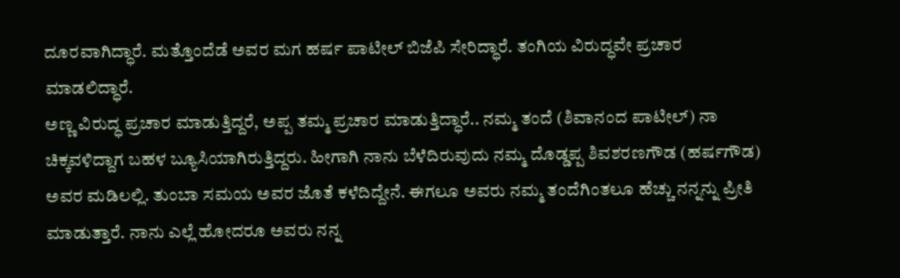ದೂರವಾಗಿದ್ಧಾರೆ. ಮತ್ತೊಂದೆಡೆ ಅವರ ಮಗ ಹರ್ಷ ಪಾಟೀಲ್ ಬಿಜೆಪಿ ಸೇರಿದ್ಧಾರೆ. ತಂಗಿಯ ವಿರುದ್ಧವೇ ಪ್ರಚಾರ ಮಾಡಲಿದ್ಧಾರೆ.
ಅಣ್ಣ ವಿರುದ್ಧ ಪ್ರಚಾರ ಮಾಡುತ್ತಿದ್ದರೆ, ಅಪ್ಪ ತಮ್ಮ ಪ್ರಚಾರ ಮಾಡುತ್ತಿದ್ಧಾರೆ.. ನಮ್ಮ ತಂದೆ (ಶಿವಾನಂದ ಪಾಟೀಲ್) ನಾ ಚಿಕ್ಕವಳಿದ್ದಾಗ ಬಹಳ ಬ್ಯೂಸಿಯಾಗಿರುತ್ತಿದ್ದರು. ಹೀಗಾಗಿ ನಾನು ಬೆಳೆದಿರುವುದು ನಮ್ಮ ದೊಡ್ಡಪ್ಪ ಶಿವಶರಣಗೌಡ (ಹರ್ಷಗೌಡ) ಅವರ ಮಡಿಲಲ್ಲಿ. ತುಂಬಾ ಸಮಯ ಅವರ ಜೊತೆ ಕಳೆದಿದ್ದೇನೆ. ಈಗಲೂ ಅವರು ನಮ್ಮ ತಂದೆಗಿಂತಲೂ ಹೆಚ್ಚು ನನ್ನನ್ನು ಪ್ರೀತಿ ಮಾಡುತ್ತಾರೆ. ನಾನು ಎಲ್ಲೆ ಹೋದರೂ ಅವರು ನನ್ನ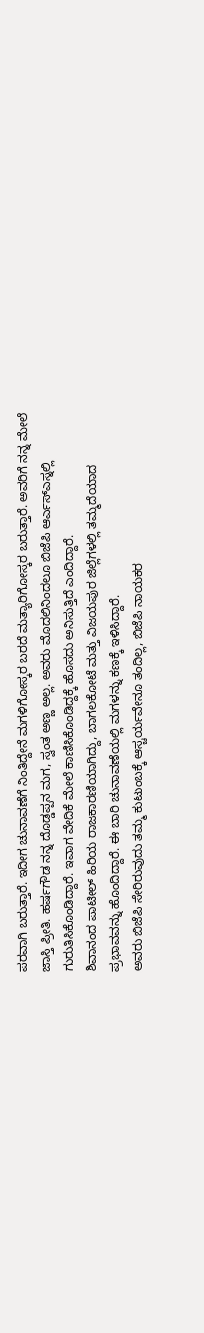ಪರವಾಗಿ ಬರುತ್ತಾರೆ. ಇದೀಗ ಚುನಾವಣೆಗೆ ನಿಂತಿದ್ದೇನೆ ಮಗಳಿಗೋಸ್ಕರ ಬರದೆ ಮತ್ಯಾರಿಗೋಸ್ಕರ ಬರುತ್ತಾರೆ. ಅವರಿಗೆ ನನ್ನ ಮೇಲೆ ಜಾಸ್ತಿ ಪ್ರೀತಿ. ಹರ್ಷಗೌಡ ನನ್ನ ದೊಡ್ಡಪ್ಪನ ಮಗ, ಸ್ವಂತ ಅಣ್ಣ ಅಲ್ಲ. ಅವರು ಮೊದಲಿನಿಂದಲೂ ಬಿಜೆಪಿ ಆರ್ಎಸ್ಎಸ್ನಲ್ಲಿ ಗುರುತಿಸಿಕೊಂಡಿದ್ದಾರೆ. ಇವಾಗ ವೇದಿಕೆ ಮೇಲೆ ಕಾಣಿಸಿಕೊಂಡಿದ್ದಕ್ಕೆ ಹೊಸದು ಅನಿಸುತ್ತಿದೆ ಎಂದಿದ್ದಾರೆ.
ಶಿವಾನಂದ ಪಾಟೀಲ್ ಹಿರಿಯ ರಾಜಕಾರಣಿಯಾಗಿದ್ದು, ಬಾಗಲಕೋಟೆ ಮತ್ತು ವಿಜಯಪುರ ಜಿಲ್ಲೆಗಳಲ್ಲಿ ತಮ್ಮದೆಯಾದ ಪ್ರಭಾವವನ್ನು ಹೊಂದಿದ್ದಾರೆ. ಈ ಬಾರಿ ಚುನಾವಣೆಯಲ್ಲಿ ಮಗಳನ್ನು ಕಣಕ್ಕೆ ಇಳಿಸಿದ್ದಾರೆ.
ಅವರು ಬಿಜೆಪಿ ಸೇರಿರುವುದು ತಮ್ಮ ಕುಟುಂಬಕ್ಕೆ ಆಸ್ಚರ್ಯವೇನೂ ತಂದಿಲ್ಲ, ಬಿಜೆಪಿ ನಾಯಕರ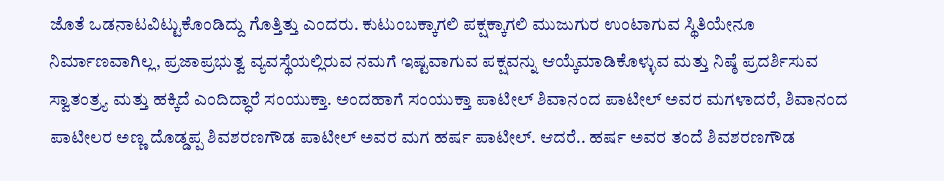ಜೊತೆ ಒಡನಾಟವಿಟ್ಟುಕೊಂಡಿದ್ದು ಗೊತ್ತಿತ್ತು ಎಂದರು. ಕುಟುಂಬಕ್ಕಾಗಲಿ ಪಕ್ಷಕ್ಕಾಗಲಿ ಮುಜುಗುರ ಉಂಟಾಗುವ ಸ್ಥಿತಿಯೇನೂ ನಿರ್ಮಾಣವಾಗಿಲ್ಲ, ಪ್ರಜಾಪ್ರಭುತ್ವ ವ್ಯವಸ್ಥೆಯಲ್ಲಿರುವ ನಮಗೆ ಇಷ್ಟವಾಗುವ ಪಕ್ಷವನ್ನು ಆಯ್ಕೆಮಾಡಿಕೊಳ್ಳುವ ಮತ್ತು ನಿಷ್ಠೆ ಪ್ರದರ್ಶಿಸುವ ಸ್ವಾತಂತ್ರ್ಯ ಮತ್ತು ಹಕ್ಕಿದೆ ಎಂದಿದ್ಧಾರೆ ಸಂಯುಕ್ತಾ. ಅಂದಹಾಗೆ ಸಂಯುಕ್ತಾ ಪಾಟೀಲ್ ಶಿವಾನಂದ ಪಾಟೀಲ್ ಅವರ ಮಗಳಾದರೆ, ಶಿವಾನಂದ ಪಾಟೀಲರ ಅಣ್ಣ ದೊಡ್ಡಪ್ಪ ಶಿವಶರಣಗೌಡ ಪಾಟೀಲ್ ಅವರ ಮಗ ಹರ್ಷ ಪಾಟೀಲ್. ಆದರೆ.. ಹರ್ಷ ಅವರ ತಂದೆ ಶಿವಶರಣಗೌಡ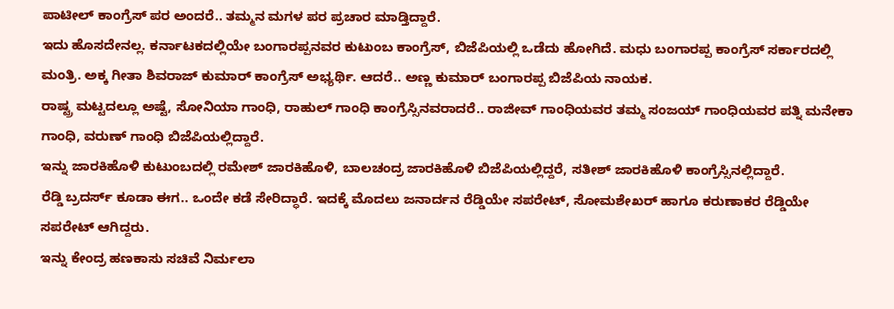ಪಾಟೀಲ್ ಕಾಂಗ್ರೆಸ್ ಪರ ಅಂದರೆ.. ತಮ್ಮನ ಮಗಳ ಪರ ಪ್ರಚಾರ ಮಾಡ್ತಿದ್ದಾರೆ.
ಇದು ಹೊಸದೇನಲ್ಲ. ಕರ್ನಾಟಕದಲ್ಲಿಯೇ ಬಂಗಾರಪ್ಪನವರ ಕುಟುಂಬ ಕಾಂಗ್ರೆಸ್, ಬಿಜೆಪಿಯಲ್ಲಿ ಒಡೆದು ಹೋಗಿದೆ. ಮಧು ಬಂಗಾರಪ್ಪ ಕಾಂಗ್ರೆಸ್ ಸರ್ಕಾರದಲ್ಲಿ ಮಂತ್ರಿ. ಅಕ್ಕ ಗೀತಾ ಶಿವರಾಜ್ ಕುಮಾರ್ ಕಾಂಗ್ರೆಸ್ ಅಭ್ಯರ್ಥಿ. ಆದರೆ.. ಅಣ್ಣ ಕುಮಾರ್ ಬಂಗಾರಪ್ಪ ಬಿಜೆಪಿಯ ನಾಯಕ.
ರಾಷ್ಟ್ರ ಮಟ್ಟದಲ್ಲೂ ಅಷ್ಟೆ, ಸೋನಿಯಾ ಗಾಂಧಿ, ರಾಹುಲ್ ಗಾಂಧಿ ಕಾಂಗ್ರೆಸ್ಸಿನವರಾದರೆ.. ರಾಜೀವ್ ಗಾಂಧಿಯವರ ತಮ್ಮ ಸಂಜಯ್ ಗಾಂಧಿಯವರ ಪತ್ನಿ ಮನೇಕಾ ಗಾಂಧಿ, ವರುಣ್ ಗಾಂಧಿ ಬಿಜೆಪಿಯಲ್ಲಿದ್ದಾರೆ.
ಇನ್ನು ಜಾರಕಿಹೊಳಿ ಕುಟುಂಬದಲ್ಲಿ ರಮೇಶ್ ಜಾರಕಿಹೊಳಿ, ಬಾಲಚಂದ್ರ ಜಾರಕಿಹೊಳಿ ಬಿಜೆಪಿಯಲ್ಲಿದ್ದರೆ, ಸತೀಶ್ ಜಾರಕಿಹೊಳಿ ಕಾಂಗ್ರೆಸ್ಸಿನಲ್ಲಿದ್ದಾರೆ.
ರೆಡ್ಡಿ ಬ್ರದರ್ಸ್ ಕೂಡಾ ಈಗ.. ಒಂದೇ ಕಡೆ ಸೇರಿದ್ಧಾರೆ. ಇದಕ್ಕೆ ಮೊದಲು ಜನಾರ್ದನ ರೆಡ್ಡಿಯೇ ಸಪರೇಟ್, ಸೋಮಶೇಖರ್ ಹಾಗೂ ಕರುಣಾಕರ ರೆಡ್ಡಿಯೇ ಸಪರೇಟ್ ಆಗಿದ್ದರು.
ಇನ್ನು ಕೇಂದ್ರ ಹಣಕಾಸು ಸಚಿವೆ ನಿರ್ಮಲಾ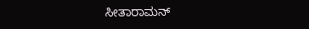ಸೀತಾರಾಮನ್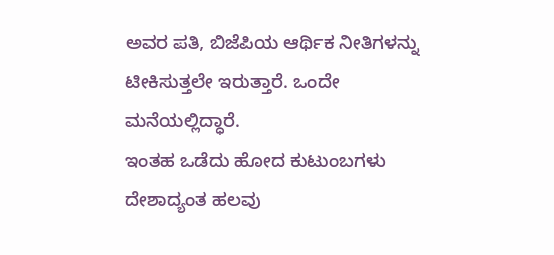ಅವರ ಪತಿ, ಬಿಜೆಪಿಯ ಆರ್ಥಿಕ ನೀತಿಗಳನ್ನು ಟೀಕಿಸುತ್ತಲೇ ಇರುತ್ತಾರೆ. ಒಂದೇ ಮನೆಯಲ್ಲಿದ್ಧಾರೆ.
ಇಂತಹ ಒಡೆದು ಹೋದ ಕುಟುಂಬಗಳು ದೇಶಾದ್ಯಂತ ಹಲವು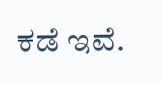ಕಡೆ ಇವೆ.